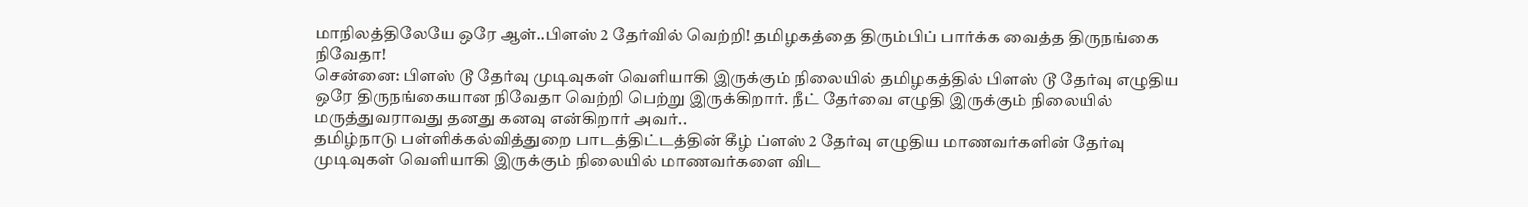மாநிலத்திலேயே ஒரே ஆள்..பிளஸ் 2 தேர்வில் வெற்றி! தமிழகத்தை திரும்பிப் பார்க்க வைத்த திருநங்கை நிவேதா!
சென்னை: பிளஸ் டூ தேர்வு முடிவுகள் வெளியாகி இருக்கும் நிலையில் தமிழகத்தில் பிளஸ் டூ தேர்வு எழுதிய ஒரே திருநங்கையான நிவேதா வெற்றி பெற்று இருக்கிறார். நீட் தேர்வை எழுதி இருக்கும் நிலையில் மருத்துவராவது தனது கனவு என்கிறார் அவர்..
தமிழ்நாடு பள்ளிக்கல்வித்துறை பாடத்திட்டத்தின் கீழ் ப்ளஸ் 2 தேர்வு எழுதிய மாணவர்களின் தேர்வு முடிவுகள் வெளியாகி இருக்கும் நிலையில் மாணவர்களை விட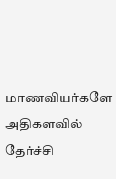மாணவியர்களே அதிகளவில் தேர்ச்சி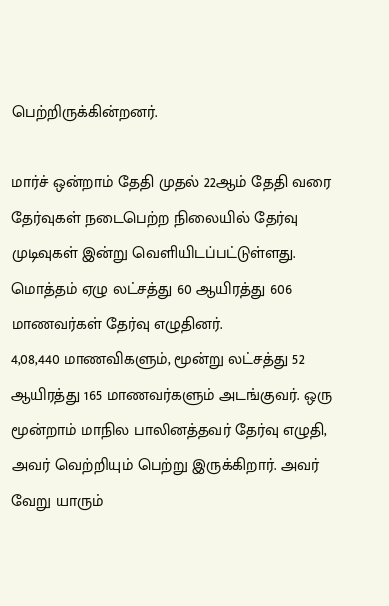பெற்றிருக்கின்றனர்.

மார்ச் ஒன்றாம் தேதி முதல் 22ஆம் தேதி வரை தேர்வுகள் நடைபெற்ற நிலையில் தேர்வு முடிவுகள் இன்று வெளியிடப்பட்டுள்ளது. மொத்தம் ஏழு லட்சத்து 60 ஆயிரத்து 606 மாணவர்கள் தேர்வு எழுதினர்.
4,08,440 மாணவிகளும், மூன்று லட்சத்து 52 ஆயிரத்து 165 மாணவர்களும் அடங்குவர். ஒரு மூன்றாம் மாநில பாலினத்தவர் தேர்வு எழுதி, அவர் வெற்றியும் பெற்று இருக்கிறார். அவர் வேறு யாரும்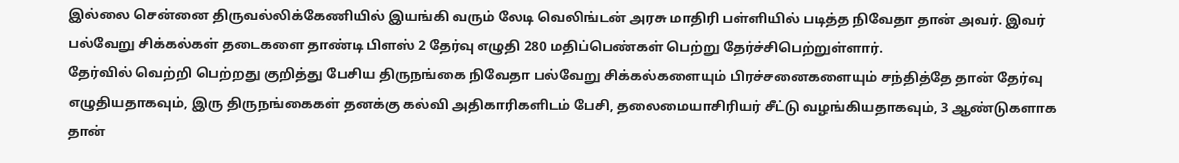இல்லை சென்னை திருவல்லிக்கேணியில் இயங்கி வரும் லேடி வெலிங்டன் அரசு மாதிரி பள்ளியில் படித்த நிவேதா தான் அவர். இவர் பல்வேறு சிக்கல்கள் தடைகளை தாண்டி பிளஸ் 2 தேர்வு எழுதி 280 மதிப்பெண்கள் பெற்று தேர்ச்சிபெற்றுள்ளார்.
தேர்வில் வெற்றி பெற்றது குறித்து பேசிய திருநங்கை நிவேதா பல்வேறு சிக்கல்களையும் பிரச்சனைகளையும் சந்தித்தே தான் தேர்வு எழுதியதாகவும், இரு திருநங்கைகள் தனக்கு கல்வி அதிகாரிகளிடம் பேசி, தலைமையாசிரியர் சீட்டு வழங்கியதாகவும், 3 ஆண்டுகளாக தான்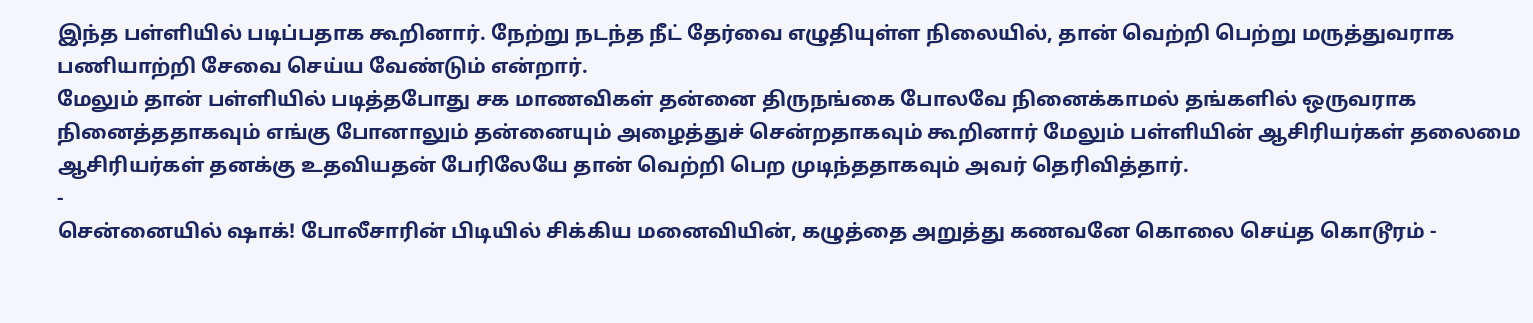இந்த பள்ளியில் படிப்பதாக கூறினார். நேற்று நடந்த நீட் தேர்வை எழுதியுள்ள நிலையில், தான் வெற்றி பெற்று மருத்துவராக பணியாற்றி சேவை செய்ய வேண்டும் என்றார்.
மேலும் தான் பள்ளியில் படித்தபோது சக மாணவிகள் தன்னை திருநங்கை போலவே நினைக்காமல் தங்களில் ஒருவராக நினைத்ததாகவும் எங்கு போனாலும் தன்னையும் அழைத்துச் சென்றதாகவும் கூறினார் மேலும் பள்ளியின் ஆசிரியர்கள் தலைமை ஆசிரியர்கள் தனக்கு உதவியதன் பேரிலேயே தான் வெற்றி பெற முடிந்ததாகவும் அவர் தெரிவித்தார்.
-
சென்னையில் ஷாக்! போலீசாரின் பிடியில் சிக்கிய மனைவியின், கழுத்தை அறுத்து கணவனே கொலை செய்த கொடூரம் -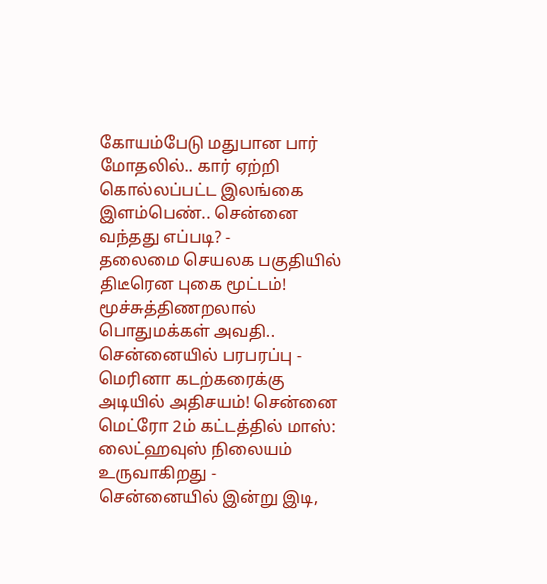கோயம்பேடு மதுபான பார் மோதலில்.. கார் ஏற்றி கொல்லப்பட்ட இலங்கை இளம்பெண்.. சென்னை வந்தது எப்படி? -
தலைமை செயலக பகுதியில் திடீரென புகை மூட்டம்! மூச்சுத்திணறலால் பொதுமக்கள் அவதி.. சென்னையில் பரபரப்பு -
மெரினா கடற்கரைக்கு அடியில் அதிசயம்! சென்னை மெட்ரோ 2ம் கட்டத்தில் மாஸ்: லைட்ஹவுஸ் நிலையம் உருவாகிறது -
சென்னையில் இன்று இடி,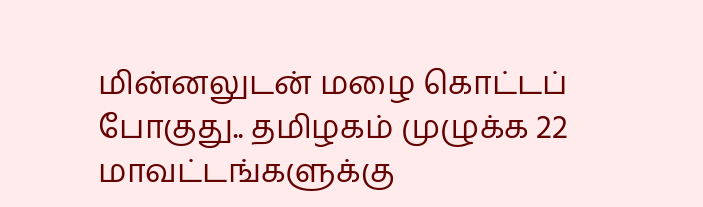மின்னலுடன் மழை கொட்டப் போகுது.. தமிழகம் முழுக்க 22 மாவட்டங்களுக்கு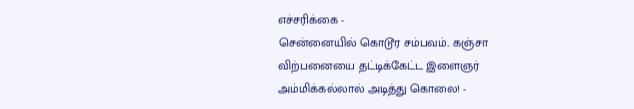எச்சரிக்கை -
சென்னையில் கொடூர சம்பவம்.. கஞ்சா விற்பனையை தட்டிக்கேட்ட இளைஞர் அம்மிக்கல்லால் அடித்து கொலை! -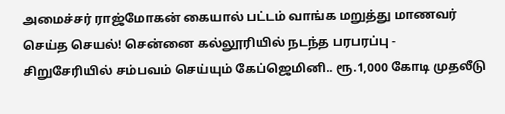அமைச்சர் ராஜ்மோகன் கையால் பட்டம் வாங்க மறுத்து மாணவர் செய்த செயல்! சென்னை கல்லூரியில் நடந்த பரபரப்பு -
சிறுசேரியில் சம்பவம் செய்யும் கேப்ஜெமினி.. ரூ.1,000 கோடி முதலீடு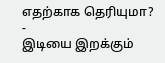எதற்காக தெரியுமா? -
இடியை இறக்கும்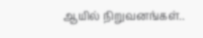ஆயில் நிறுவனங்கள்..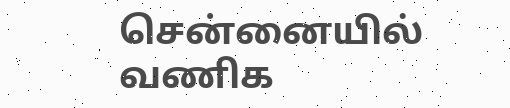சென்னையில் வணிக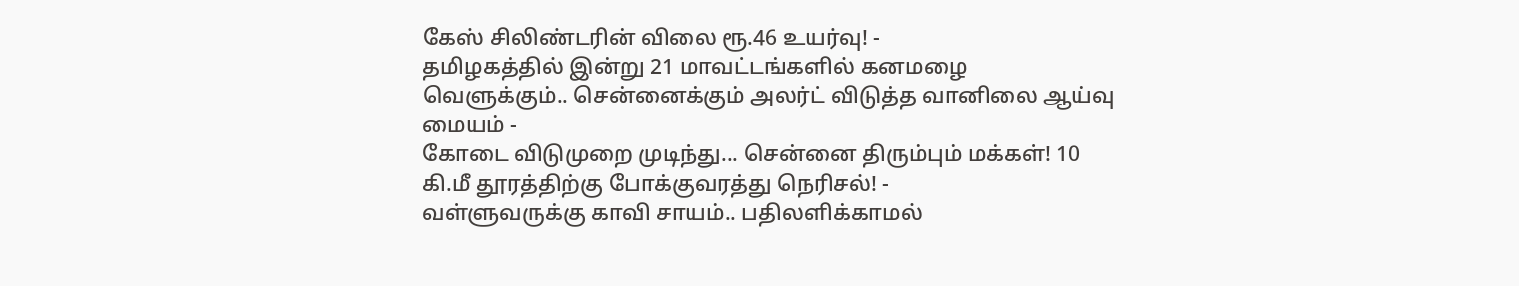கேஸ் சிலிண்டரின் விலை ரூ.46 உயர்வு! -
தமிழகத்தில் இன்று 21 மாவட்டங்களில் கனமழை வெளுக்கும்.. சென்னைக்கும் அலர்ட் விடுத்த வானிலை ஆய்வு மையம் -
கோடை விடுமுறை முடிந்து... சென்னை திரும்பும் மக்கள்! 10 கி.மீ தூரத்திற்கு போக்குவரத்து நெரிசல்! -
வள்ளுவருக்கு காவி சாயம்.. பதிலளிக்காமல்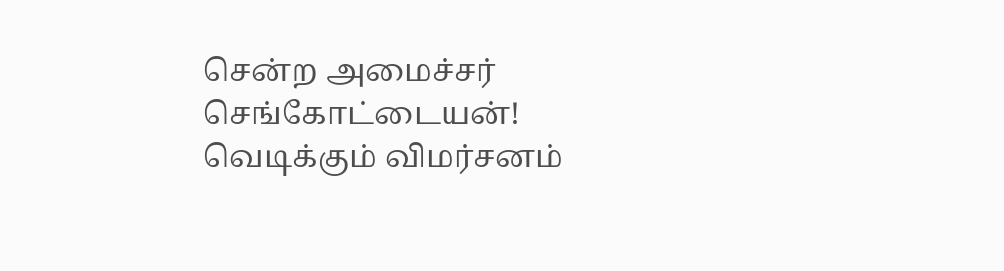சென்ற அமைச்சர் செங்கோட்டையன்! வெடிக்கும் விமர்சனம்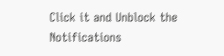Click it and Unblock the Notifications